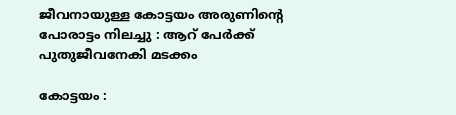ജീവനായുള്ള കോട്ടയം അരുണിൻ്റെ പോരാട്ടം നിലച്ചു : ആറ് പേർക്ക് പുതുജീവനേകി മടക്കം

കോട്ടയം :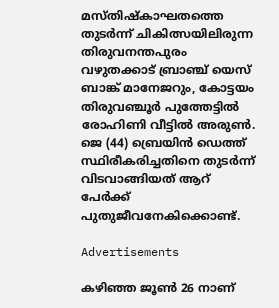മസ്തിഷ്കാഘതത്തെ തുടർന്ന് ചികിത്സയിലിരുന്ന തിരുവനന്തപുരം വഴുതക്കാട് ബ്രാഞ്ച് യെസ് ബാങ്ക് മാനേജറും, കോട്ടയം തിരുവഞ്ചൂർ പുത്തേട്ടിൽ രോഹിണി വീട്ടിൽ അരുൺ. ജെ (44) ബ്രെയിൻ ഡെത്ത് സ്ഥിരീകരിച്ചതിനെ തുടർന്ന് വിടവാങ്ങിയത് ആറ് പേർക്ക് പുതുജീവനേകിക്കൊണ്ട്.

Advertisements

കഴിഞ്ഞ ജൂൺ 26 നാണ്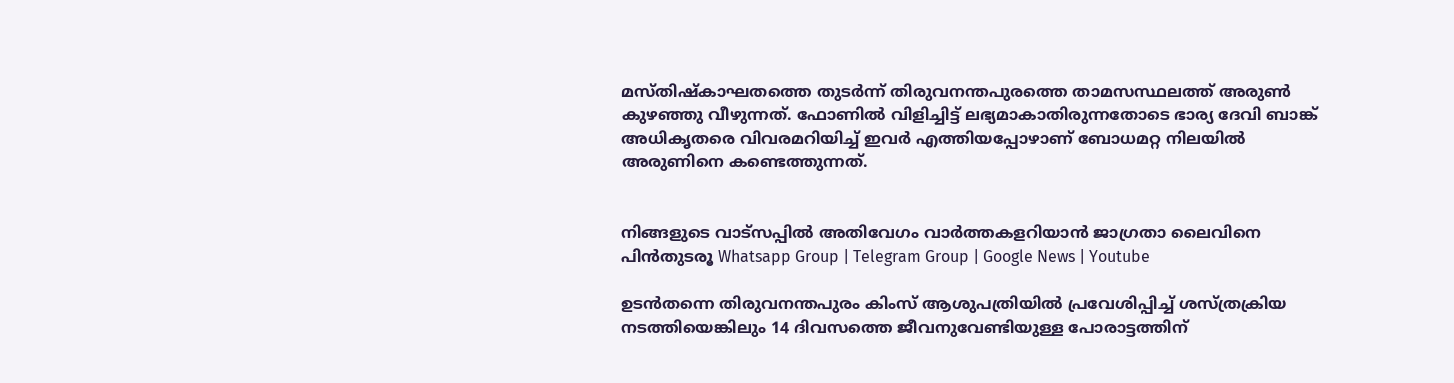മസ്തിഷ്കാഘതത്തെ തുടർന്ന് തിരുവനന്തപുരത്തെ താമസസ്ഥലത്ത് അരുൺ കുഴഞ്ഞു വീഴുന്നത്. ഫോണിൽ വിളിച്ചിട്ട് ലഭ്യമാകാതിരുന്നതോടെ ഭാര്യ ദേവി ബാങ്ക് അധികൃതരെ വിവരമറിയിച്ച് ഇവർ എത്തിയപ്പോഴാണ് ബോധമറ്റ നിലയിൽ അരുണിനെ കണ്ടെത്തുന്നത്.


നിങ്ങളുടെ വാട്സപ്പിൽ അതിവേഗം വാർത്തകളറിയാൻ ജാഗ്രതാ ലൈവിനെ പിൻതുടരൂ Whatsapp Group | Telegram Group | Google News | Youtube

ഉടൻതന്നെ തിരുവനന്തപുരം കിംസ് ആശുപത്രിയിൽ പ്രവേശിപ്പിച്ച് ശസ്ത്രക്രിയ നടത്തിയെങ്കിലും 14 ദിവസത്തെ ജീവനുവേണ്ടിയുള്ള പോരാട്ടത്തിന്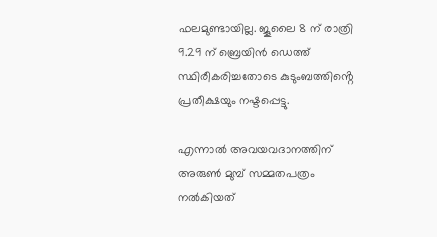ഫലമുണ്ടായില്ല. ജൂലൈ 8 ന് രാത്രി 9.29 ന് ബ്രെയിൻ ഡെത്ത് സ്ഥിരീകരിച്ചതോടെ കുടുംബത്തിൻ്റെ പ്രതീക്ഷയും നഷ്ടപ്പെട്ടു.

എന്നാൽ അവയവദാനത്തിന് അരുൺ മുമ്പ് സമ്മതപത്രം നൽകിയത്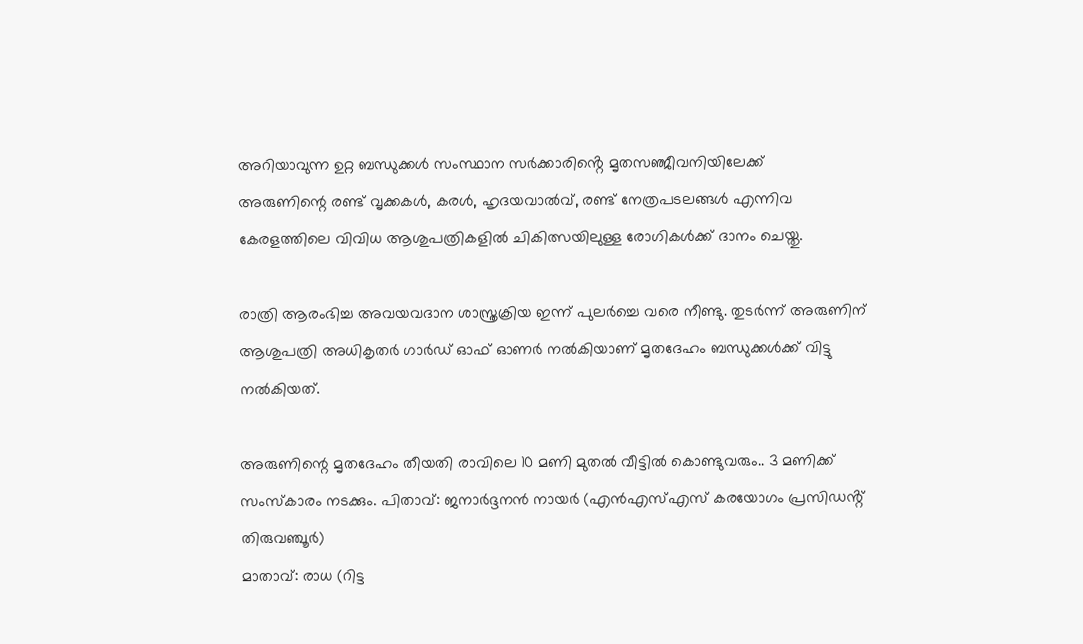അറിയാവുന്ന ഉറ്റ ബന്ധുക്കൾ സംസ്ഥാന സർക്കാരിൻ്റെ മൃതസഞ്ജീവനിയിലേക്ക്
അരുണിന്റെ രണ്ട് വൃക്കകള്‍, കരള്‍, ഹൃദയവാല്‍വ്, രണ്ട് നേത്രപടലങ്ങള്‍ എന്നിവ കേരളത്തിലെ വിവിധ ആശുപത്രികളില്‍ ചികിത്സയിലുള്ള രോഗികള്‍ക്ക് ദാനം ചെയ്തു.

രാത്രി ആരംഭിച്ച അവയവദാന ശാസ്ത്രക്രിയ ഇന്ന് പുലർച്ചെ വരെ നീണ്ടു. തുടർന്ന് അരുണിന് ആശുപത്രി അധികൃതർ ഗാർഡ് ഓഫ് ഓണർ നൽകിയാണ് മൃതദേഹം ബന്ധുക്കൾക്ക് വിട്ടു നൽകിയത്.

അരുണിന്റെ മൃതദേഹം തീയതി രാവിലെ 10 മണി മുതൽ വീട്ടിൽ കൊണ്ടുവരും.. 3 മണിക്ക് സംസ്കാരം നടക്കും. പിതാവ്: ജനാർദ്ദനൻ നായർ (എൻഎസ്എസ് കരയോഗം പ്രസിഡൻ്റ് തിരുവഞ്ചൂർ)
മാതാവ്: രാധ (റിട്ട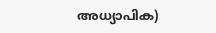അധ്യാപിക)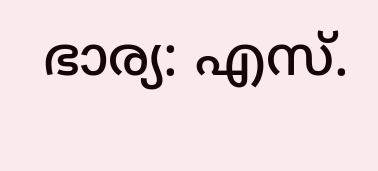ഭാര്യ: എസ്.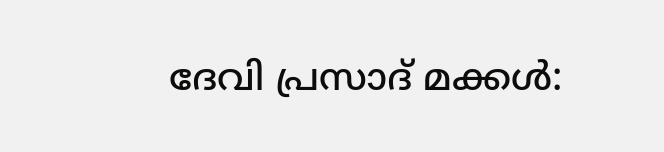ദേവി പ്രസാദ് മക്കള്‍: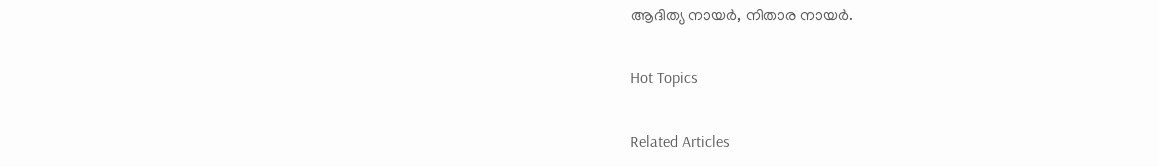ആദിത്യ നായർ, നിതാര നായർ.

Hot Topics

Related Articles